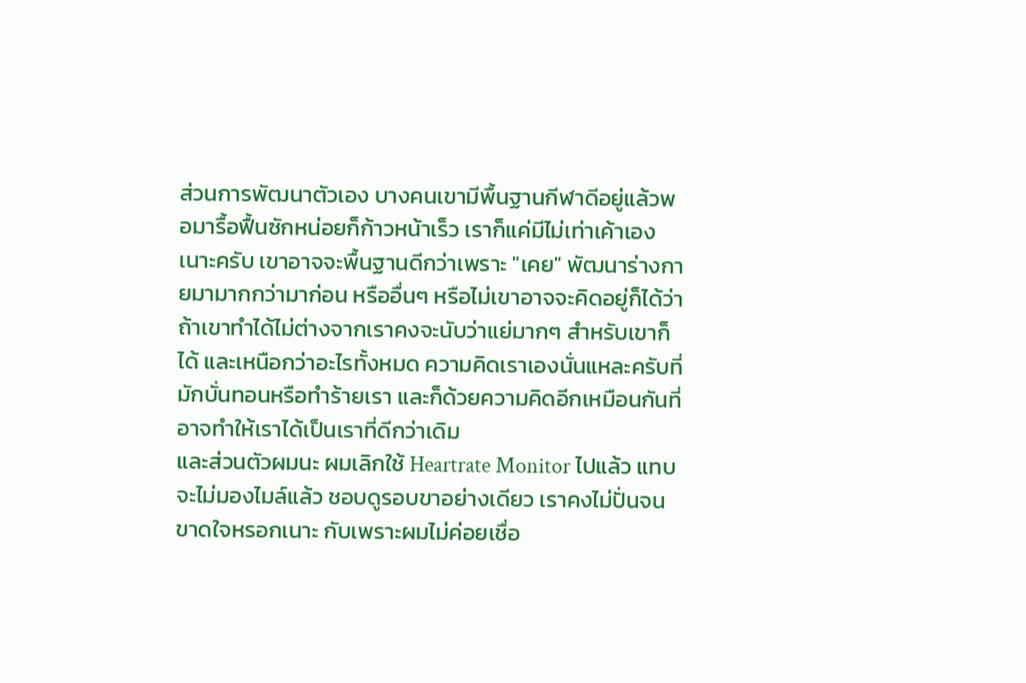ส่วนการพัฒนาตัวเอง บางคนเขามีพื้นฐานกีฬาดีอยู่แล้วพอมารื้อฟื้นซักหน่อยก็ก้าวหน้าเร็ว เราก็แค่มีไม่เท่าเค้าเองเนาะครับ เขาอาจจะพื้นฐานดีกว่าเพราะ "เคย" พัฒนาร่างกายมามากกว่ามาก่อน หรืออื่นๆ หรือไม่เขาอาจจะคิดอยู่ก็ได้ว่าถ้าเขาทำได้ไม่ต่างจากเราคงจะนับว่าแย่มากๆ สำหรับเขาก็ได้ และเหนือกว่าอะไรทั้งหมด ความคิดเราเองนั่นแหละครับที่มักบั่นทอนหรือทำร้ายเรา และก็ด้วยความคิดอีกเหมือนกันที่อาจทำให้เราได้เป็นเราที่ดีกว่าเดิม
และส่วนตัวผมนะ ผมเลิกใช้ Heartrate Monitor ไปแล้ว แทบจะไม่มองไมล์แล้ว ชอบดูรอบขาอย่างเดียว เราคงไม่ปั่นจนขาดใจหรอกเนาะ กับเพราะผมไม่ค่อยเชื่อ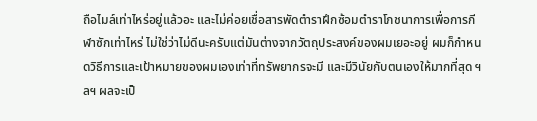ถือไมล์เท่าไหร่อยู่แล้วอะ และไม่ค่อยเชื่อสารพัดตำราฝึกซ้อมตำราโภชนาการเพื่อการกีฬาซักเท่าไหร่ ไม่ใช่ว่าไม่ดีนะครับแต่มันต่างจากวัตถุประสงค์ของผมเยอะอยู่ ผมก็กำหนดวิธีการและเป้าหมายของผมเองเท่าที่ทรัพยากรจะมี และมีวินัยกับตนเองให้มากที่สุด ฯลฯ ผลจะเป็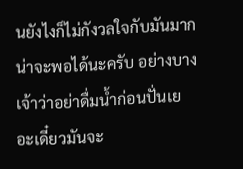นยังไงก็ไม่กังวลใจกับมันมาก น่าจะพอได้นะครับ อย่างบางเจ้าว่าอย่าดื่มน้ำก่อนปั่นเยอะเดี๋ยวมันจะ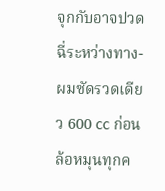จุกกับอาจปวดฉี่ระหว่างทาง-ผมซัดรวดเดียว 600 cc ก่อนล้อหมุนทุกค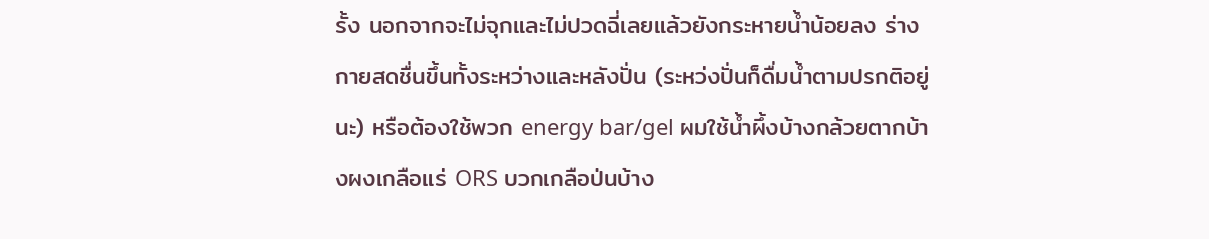รั้ง นอกจากจะไม่จุกและไม่ปวดฉี่เลยแล้วยังกระหายน้ำน้อยลง ร่างกายสดชื่นขึ้นทั้งระหว่างและหลังปั่น (ระหว่งปั่นก็ดื่มน้ำตามปรกติอยู่นะ) หรือต้องใช้พวก energy bar/gel ผมใช้น้ำผึ้งบ้างกล้วยตากบ้างผงเกลือแร่ ORS บวกเกลือป่นบ้าง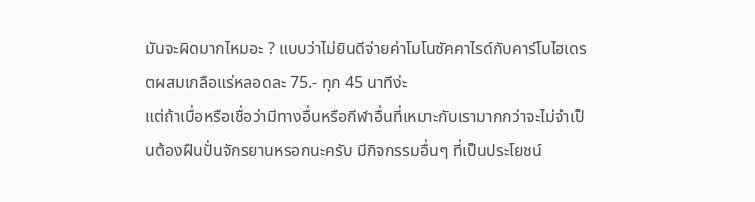มันจะผิดมากไหมอะ ? แบบว่าไม่ยินดีจ่ายค่าโมโนซัคคาไรด์กับคาร์โบไฮเดรตผสมเกลือแร่หลอดละ 75.- ทุก 45 นาทีง่ะ
แต่ถ้าเบื่อหรือเชื่อว่ามีทางอื่นหรือกีฬาอื่นที่เหมาะกับเรามากกว่าจะไม่จำเป็นต้องฝืนปั่นจักรยานหรอกนะครับ มีกิจกรรมอื่นๆ ที่เป็นประโยชน์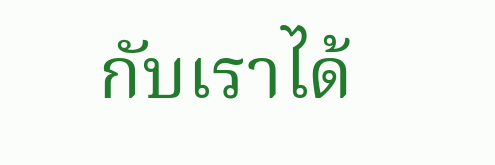กับเราได้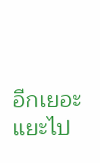อีกเยอะแยะไป